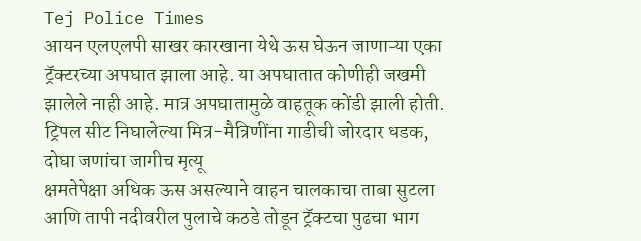Tej Police Times
आयन एलएलपी साखर कारखाना येथे ऊस घेऊन जाणाऱ्या एका ट्रॅक्टरच्या अपघात झाला आहे. या अपघातात कोणीही जखमी झालेले नाही आहे. मात्र अपघातामुळे वाहतूक कोंडी झाली होती.
ट्रिपल सीट निघालेल्या मित्र-मैत्रिणींना गाडीची जोरदार धडक, दोघा जणांचा जागीच मृत्यू
क्षमतेपेक्षा अधिक ऊस असल्याने वाहन चालकाचा ताबा सुटला आणि तापी नदीवरील पुलाचे कठडे तोडून ट्रॅक्टचा पुढचा भाग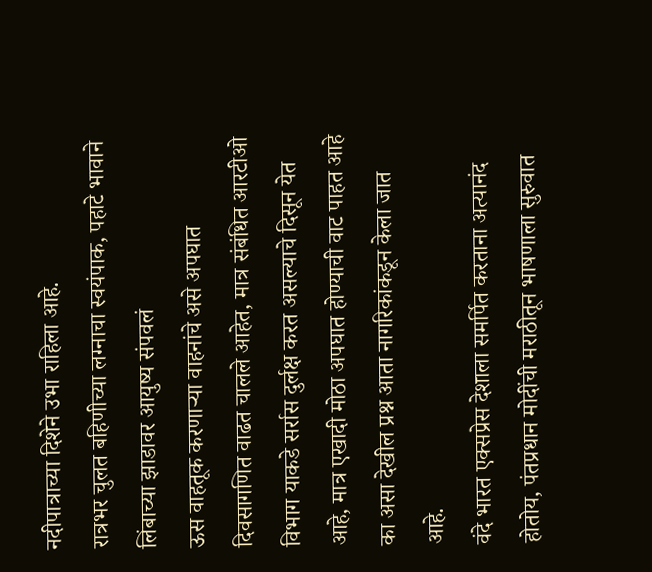नदीपात्राच्या दिशेने उभा राहिला आहे.
रात्रभर चुलत बहिणीच्या लग्नाचा स्वयंपाक, पहाटे भावाने लिंबाच्या झाडावर आयुष्य संपवलं
ऊस वाहतूक करणाऱ्या वाहनांचे असे अपघात दिवसागणित वाढत चालले आहेत, मात्र संबंधित आरटीओ विभाग याकडे सर्रास दुर्लक्ष करत असल्याचे दिसून येत आहे, मात्र एखादी मोठा अपघात होण्याची वाट पाहत आहे का असा देखील प्रश्न आता नागरिकांकडून केला जात आहे.
वंदे भारत एक्सप्रेस देशाला समर्पित करताना अत्यानंद होतोय, पंतप्रधान मोदींची मराठीतून भाषणाला सुरुवात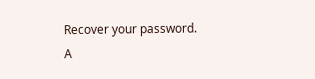Recover your password.
A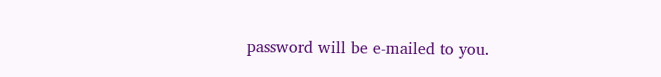password will be e-mailed to you.